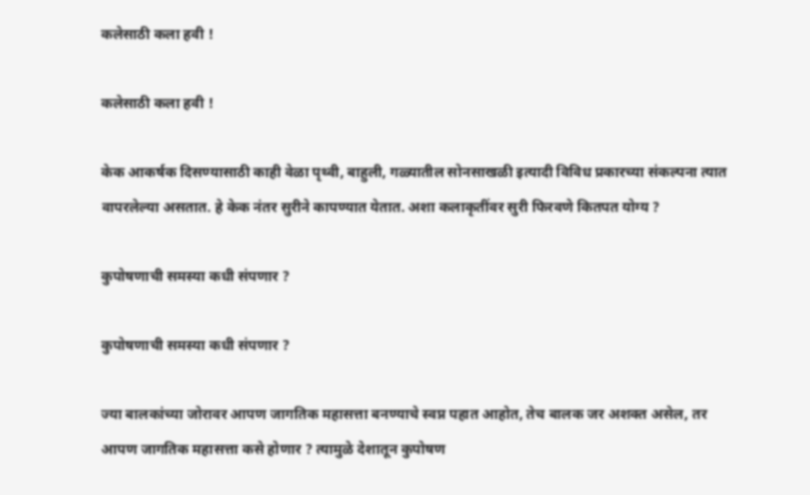कलेसाठी कला हवी !

कलेसाठी कला हवी !

केक आकर्षक दिसण्यासाठी काही वेळा पृथ्वी, बाहुली, गळ्यातील सोनसाखळी इत्यादी विविध प्रकारच्या संकल्पना त्यात वापरलेल्या असतात. हे केक नंतर सुरीने कापण्यात येतात. अशा कलाकृतींवर सुरी फिरवणे कितपत योग्य ?

कुपोषणाची समस्या कधी संपणार ?

कुपोषणाची समस्या कधी संपणार ?

ज्या बालकांच्या जोरावर आपण जागतिक महासत्ता बनण्याचे स्वप्न पहात आहोत, तेच बालक जर अशक्त असेल, तर आपण जागतिक महासत्ता कसे होणार ? त्यामुळे देशातून कुपोषण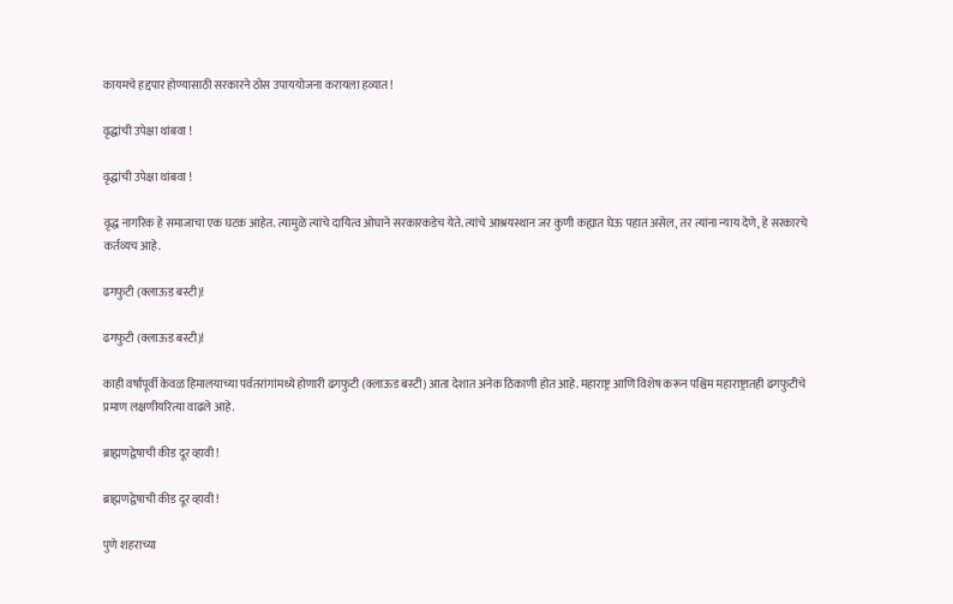कायमचे हद्दपार होण्यासाठी सरकारने ठोस उपाययोजना करायला हव्यात !

वृद्धांची उपेक्षा थांबवा !

वृद्धांची उपेक्षा थांबवा !

वृद्ध नागरिक हे समाजाचा एक घटक आहेत. त्यामुळे त्यांचे दायित्व ओघाने सरकारकडेच येते. त्यांचे आश्रयस्थान जर कुणी कह्यात घेऊ पहात असेल, तर त्यांना न्याय देणे, हे सरकारचे कर्तव्यच आहे.

ढगफुटी (क्लाऊड बस्टी)!

ढगफुटी (क्लाऊड बस्टी)!

काही वर्षांपूर्वी केवळ हिमालयाच्या पर्वतरांगांमध्ये होणारी ढगफुटी (क्लाऊड बस्टी) आता देशात अनेक ठिकाणी होत आहे. महाराष्ट्र आणि विशेष करून पश्चिम महाराष्ट्रातही ढगफुटीचे प्रमाण लक्षणीयरित्या वाढले आहे.

ब्राह्मणद्वेषाची कीड दूर व्हावी !

ब्राह्मणद्वेषाची कीड दूर व्हावी !

पुणे शहराच्या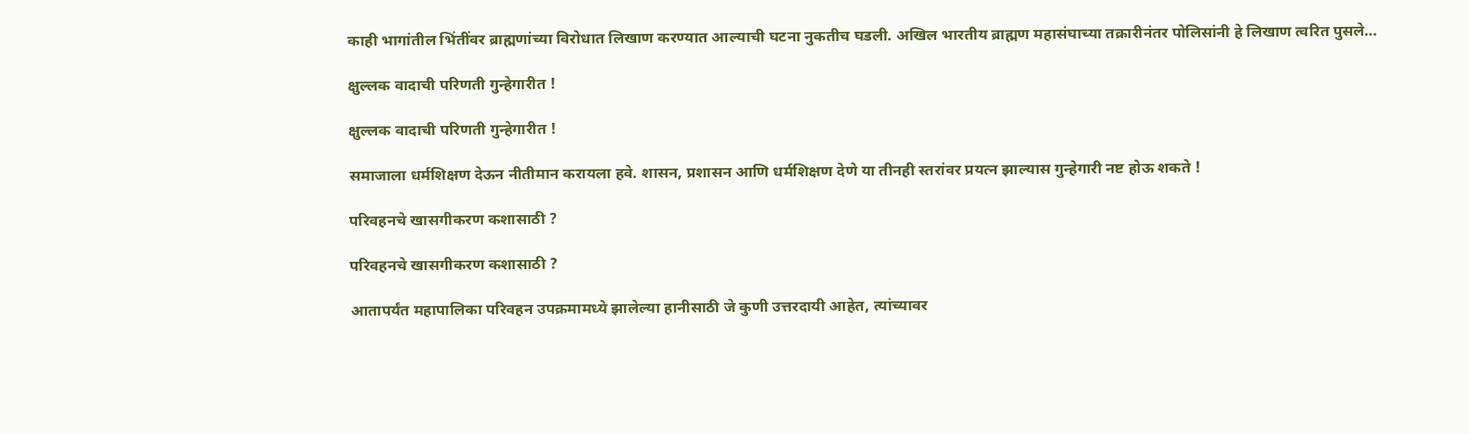काही भागांतील भिंतींवर ब्राह्मणांच्या विरोधात लिखाण करण्यात आल्याची घटना नुकतीच घडली. अखिल भारतीय ब्राह्मण महासंघाच्या तक्रारीनंतर पोलिसांनी हे लिखाण त्वरित पुसले…

क्षुल्लक वादाची परिणती गुन्हेगारीत !

क्षुल्लक वादाची परिणती गुन्हेगारीत !

समाजाला धर्मशिक्षण देऊन नीतीमान करायला हवे. शासन, प्रशासन आणि धर्मशिक्षण देणे या तीनही स्तरांवर प्रयत्न झाल्यास गुन्हेगारी नष्ट होऊ शकते !

परिवहनचे खासगीकरण कशासाठी ?

परिवहनचे खासगीकरण कशासाठी ?

आतापर्यंत महापालिका परिवहन उपक्रमामध्ये झालेल्या हानीसाठी जे कुणी उत्तरदायी आहेत, त्यांच्यावर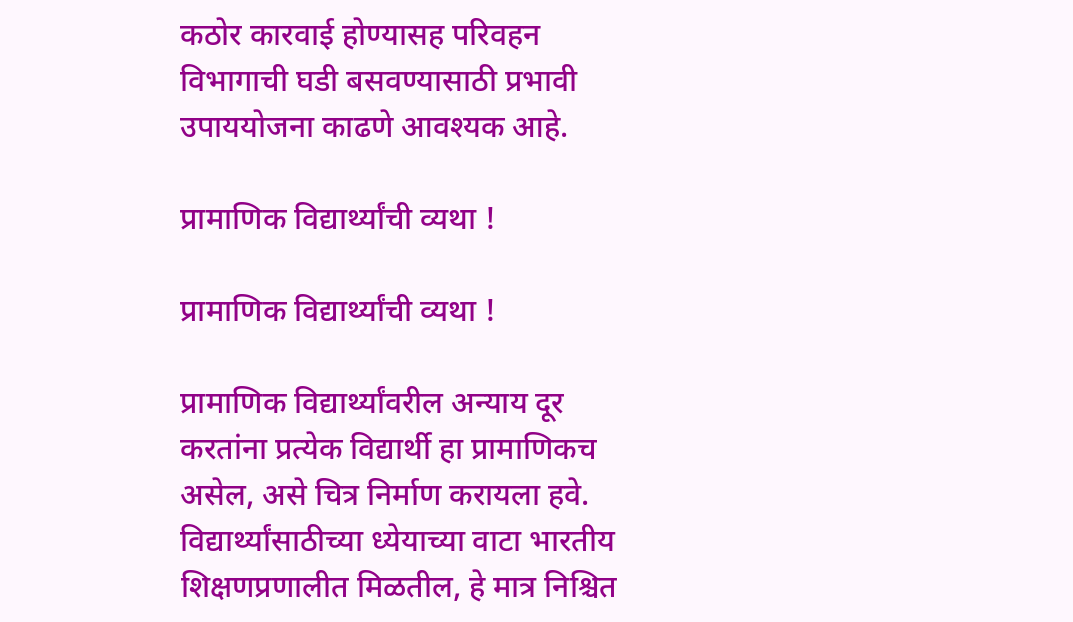कठोर कारवाई होण्यासह परिवहन विभागाची घडी बसवण्यासाठी प्रभावी उपाययोजना काढणे आवश्यक आहे.

प्रामाणिक विद्यार्थ्यांची व्यथा !

प्रामाणिक विद्यार्थ्यांची व्यथा !

प्रामाणिक विद्यार्थ्यांवरील अन्याय दूर करतांना प्रत्येक विद्यार्थी हा प्रामाणिकच असेल, असे चित्र निर्माण करायला हवे. विद्यार्थ्यांसाठीच्या ध्येयाच्या वाटा भारतीय शिक्षणप्रणालीत मिळतील, हे मात्र निश्चित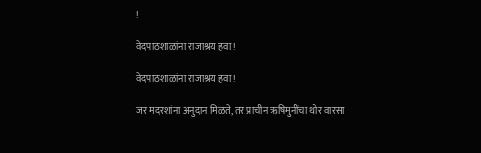!

वेदपाठशाळांना राजाश्रय हवा !

वेदपाठशाळांना राजाश्रय हवा !

जर मदरशांना अनुदान मिळते, तर प्राचीन ऋषिमुनींचा थोर वारसा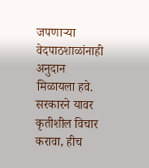जपणार्‍या वेदपाठशाळांनाही अनुदान मिळायला हवे. सरकारने यावर कृतीशील विचार करावा, हीच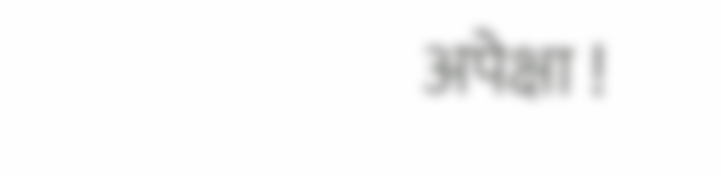अपेक्षा !